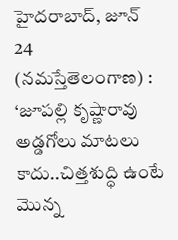హైదరాబాద్, జూన్ 24 (నమస్తేతెలంగాణ) : ‘జూపల్లి కృష్ణారావు అడ్డగోలు మాటలు కాదు..చిత్తశుద్ధి ఉంటే మొన్న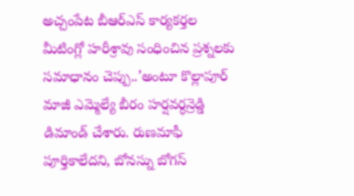అచ్చంపేట బీఆర్ఎస్ కార్యకర్తల మీటింగ్లో హరీశ్రావు సంధించిన ప్రశ్నలకు సమాధానం చెప్పు..’అంటూ కొల్లాపూర్ మాజీ ఎమ్మెల్యే బీరం హర్షవర్ధన్రెడ్డి డిమాండ్ చేశారు. రుణమాఫీ పూర్తికాలేదని, బోనస్ను బోగస్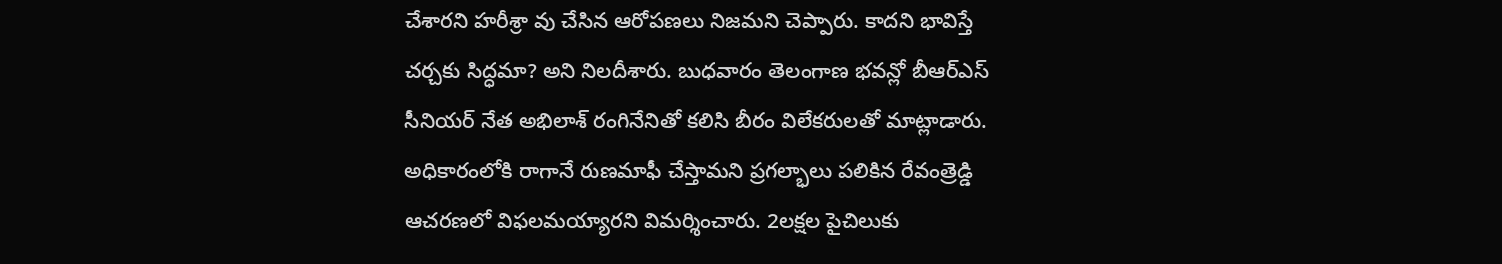చేశారని హరీశ్రా వు చేసిన ఆరోపణలు నిజమని చెప్పారు. కాదని భావిస్తే చర్చకు సిద్ధమా? అని నిలదీశారు. బుధవారం తెలంగాణ భవన్లో బీఆర్ఎస్ సీనియర్ నేత అభిలాశ్ రంగినేనితో కలిసి బీరం విలేకరులతో మాట్లాడారు.
అధికారంలోకి రాగానే రుణమాఫీ చేస్తామని ప్రగల్భాలు పలికిన రేవంత్రెడ్డి ఆచరణలో విఫలమయ్యారని విమర్శించారు. 2లక్షల పైచిలుకు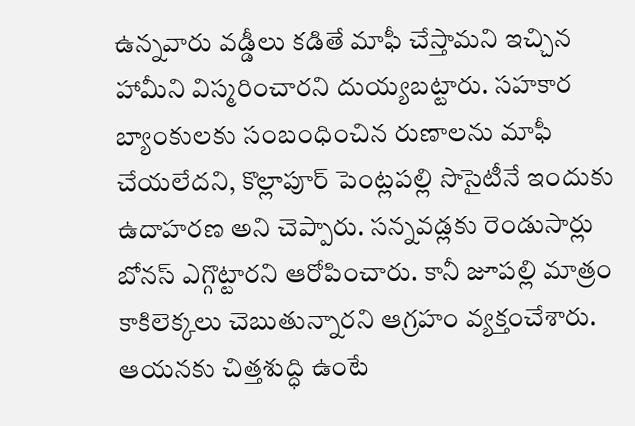ఉన్నవారు వడ్డీలు కడితే మాఫీ చేస్తామని ఇచ్చిన హామీని విస్మరించారని దుయ్యబట్టారు. సహకార బ్యాంకులకు సంబంధించిన రుణాలను మాఫీ చేయలేదని, కొల్లాపూర్ పెంట్లపల్లి సొసైటీనే ఇందుకు ఉదాహరణ అని చెప్పారు. సన్నవడ్లకు రెండుసార్లు బోనస్ ఎగ్గొట్టారని ఆరోపించారు. కానీ జూపల్లి మాత్రం కాకిలెక్కలు చెబుతున్నారని ఆగ్రహం వ్యక్తంచేశారు. ఆయనకు చిత్తశుద్ధి ఉంటే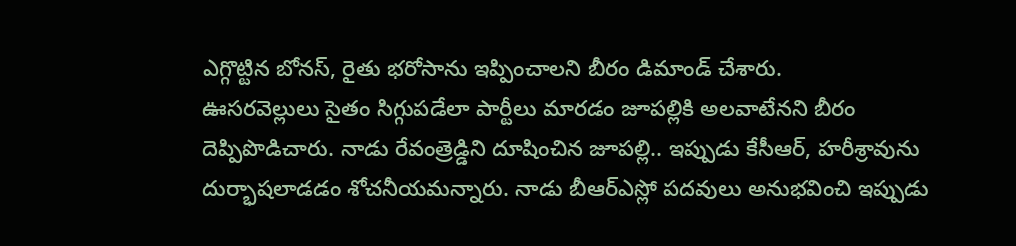ఎగ్గొట్టిన బోనస్, రైతు భరోసాను ఇప్పించాలని బీరం డిమాండ్ చేశారు.
ఊసరవెల్లులు సైతం సిగ్గుపడేలా పార్టీలు మారడం జూపల్లికి అలవాటేనని బీరం దెప్పిపొడిచారు. నాడు రేవంత్రెడ్డిని దూషించిన జూపల్లి.. ఇప్పుడు కేసీఆర్, హరీశ్రావును దుర్భాషలాడడం శోచనీయమన్నారు. నాడు బీఆర్ఎస్లో పదవులు అనుభవించి ఇప్పుడు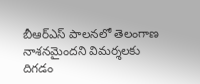బీఆర్ఎస్ పాలనలో తెలంగాణ నాశనమైందని విమర్శలకు దిగడం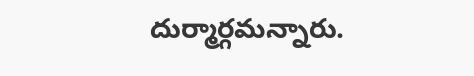దుర్మార్గమన్నారు.